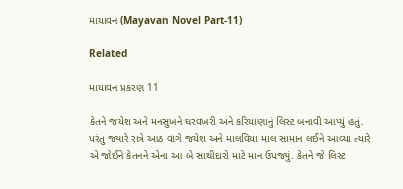માયાવન (Mayavan Novel Part-11)

Related

માયાવન પ્રકરણ 11

કેતને જયેશ અને મનસુખને ઘરવખરી અને કરિયાણાનું લિસ્ટ બનાવી આપ્યું હતું. પરંતુ જ્યારે રાત્રે આઠ વાગે જયેશ અને માલવિયા માલ સામાન લઈને આવ્યા ત્યારે એ જોઈને કેતનને એના આ બે સાથીદારો માટે માન ઉપજ્યું. કેતને જે લિસ્ટ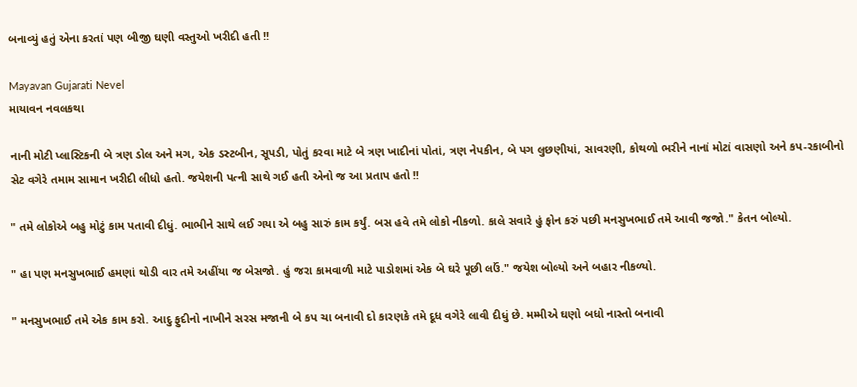બનાવ્યું હતું એના કરતાં પણ બીજી ઘણી વસ્તુઓ ખરીદી હતી !!

Mayavan Gujarati Nevel
માયાવન નવલકથા

નાની મોટી પ્લાસ્ટિકની બે ત્રણ ડોલ અને મગ, એક ડસ્ટબીન, સૂપડી, પોતું કરવા માટે બે ત્રણ ખાદીનાં પોતાં, ત્રણ નેપકીન, બે પગ લુછણીયાં, સાવરણી, કોથળો ભરીને નાનાં મોટાં વાસણો અને કપ-રકાબીનો સેટ વગેરે તમામ સામાન ખરીદી લીધો હતો. જયેશની પત્ની સાથે ગઈ હતી એનો જ આ પ્રતાપ હતો !!

" તમે લોકોએ બહુ મોટું કામ પતાવી દીધું. ભાભીને સાથે લઈ ગયા એ બહુ સારું કામ કર્યું. બસ હવે તમે લોકો નીકળો. કાલે સવારે હું ફોન કરું પછી મનસુખભાઈ તમે આવી જજો." કેતન બોલ્યો.

" હા પણ મનસુખભાઈ હમણાં થોડી વાર તમે અહીંયા જ બેસજો. હું જરા કામવાળી માટે પાડોશમાં એક બે ઘરે પૂછી લઉં." જયેશ બોલ્યો અને બહાર નીકળ્યો.

" મનસુખભાઈ તમે એક કામ કરો. આદુ ફુદીનો નાખીને સરસ મજાની બે કપ ચા બનાવી દો કારણકે તમે દૂધ વગેરે લાવી દીધું છે. મમ્મીએ ઘણો બધો નાસ્તો બનાવી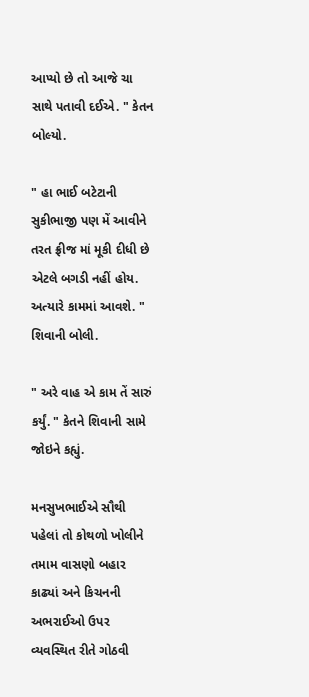આપ્યો છે તો આજે ચા સાથે પતાવી દઈએ. " કેતન બોલ્યો.

" હા ભાઈ બટેટાની સુકીભાજી પણ મેં આવીને તરત ફ્રીજ માં મૂકી દીધી છે એટલે બગડી નહીં હોય. અત્યારે કામમાં આવશે. " શિવાની બોલી.

" અરે વાહ એ કામ તેં સારું કર્યું. " કેતને શિવાની સામે જોઇને કહ્યું.

મનસુખભાઈએ સૌથી પહેલાં તો કોથળો ખોલીને તમામ વાસણો બહાર કાઢ્યાં અને કિચનની અભરાઈઓ ઉપર વ્યવસ્થિત રીતે ગોઠવી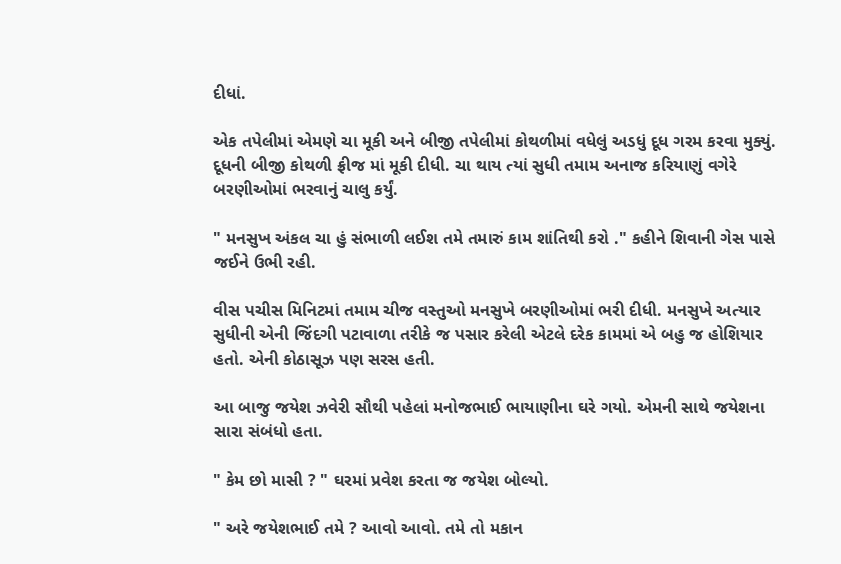દીધાં.

એક તપેલીમાં એમણે ચા મૂકી અને બીજી તપેલીમાં કોથળીમાં વધેલું અડધું દૂધ ગરમ કરવા મુક્યું. દૂધની બીજી કોથળી ફ્રીજ માં મૂકી દીધી. ચા થાય ત્યાં સુધી તમામ અનાજ કરિયાણું વગેરે બરણીઓમાં ભરવાનું ચાલુ કર્યું.

" મનસુખ અંકલ ચા હું સંભાળી લઈશ તમે તમારું કામ શાંતિથી કરો ." કહીને શિવાની ગેસ પાસે જઈને ઉભી રહી.

વીસ પચીસ મિનિટમાં તમામ ચીજ વસ્તુઓ મનસુખે બરણીઓમાં ભરી દીધી. મનસુખે અત્યાર સુધીની એની જિંદગી પટાવાળા તરીકે જ પસાર કરેલી એટલે દરેક કામમાં એ બહુ જ હોશિયાર હતો. એની કોઠાસૂઝ પણ સરસ હતી.

આ બાજુ જયેશ ઝવેરી સૌથી પહેલાં મનોજભાઈ ભાયાણીના ઘરે ગયો. એમની સાથે જયેશના સારા સંબંધો હતા.

" કેમ છો માસી ? " ઘરમાં પ્રવેશ કરતા જ જયેશ બોલ્યો.

" અરે જયેશભાઈ તમે ? આવો આવો. તમે તો મકાન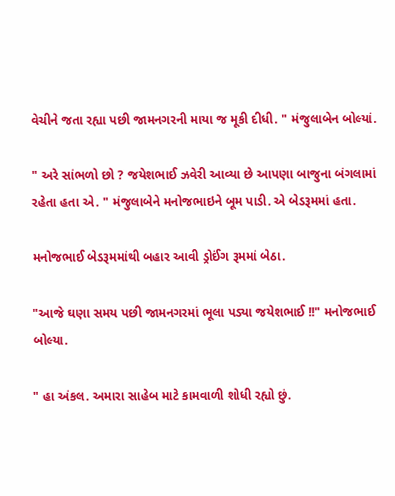વેચીને જતા રહ્યા પછી જામનગરની માયા જ મૂકી દીધી. " મંજુલાબેન બોલ્યાં.

" અરે સાંભળો છો ? જયેશભાઈ ઝવેરી આવ્યા છે આપણા બાજુના બંગલામાં રહેતા હતા એ. " મંજુલાબેને મનોજભાઇને બૂમ પાડી. એ બેડરૂમમાં હતા.

મનોજભાઈ બેડરૂમમાંથી બહાર આવી ડ્રોઈંગ રૂમમાં બેઠા.

"આજે ઘણા સમય પછી જામનગરમાં ભૂલા પડ્યા જયેશભાઈ !!" મનોજભાઈ બોલ્યા.

" હા અંકલ. અમારા સાહેબ માટે કામવાળી શોધી રહ્યો છું.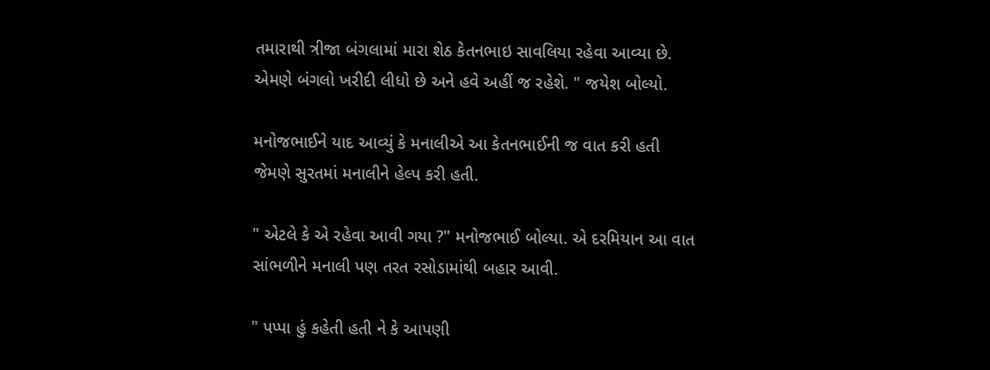તમારાથી ત્રીજા બંગલામાં મારા શેઠ કેતનભાઇ સાવલિયા રહેવા આવ્યા છે. એમણે બંગલો ખરીદી લીધો છે અને હવે અહીં જ રહેશે. " જયેશ બોલ્યો.

મનોજભાઈને યાદ આવ્યું કે મનાલીએ આ કેતનભાઈની જ વાત કરી હતી જેમણે સુરતમાં મનાલીને હેલ્પ કરી હતી.

" એટલે કે એ રહેવા આવી ગયા ?" મનોજભાઈ બોલ્યા. એ દરમિયાન આ વાત સાંભળીને મનાલી પણ તરત રસોડામાંથી બહાર આવી.

" પપ્પા હું કહેતી હતી ને કે આપણી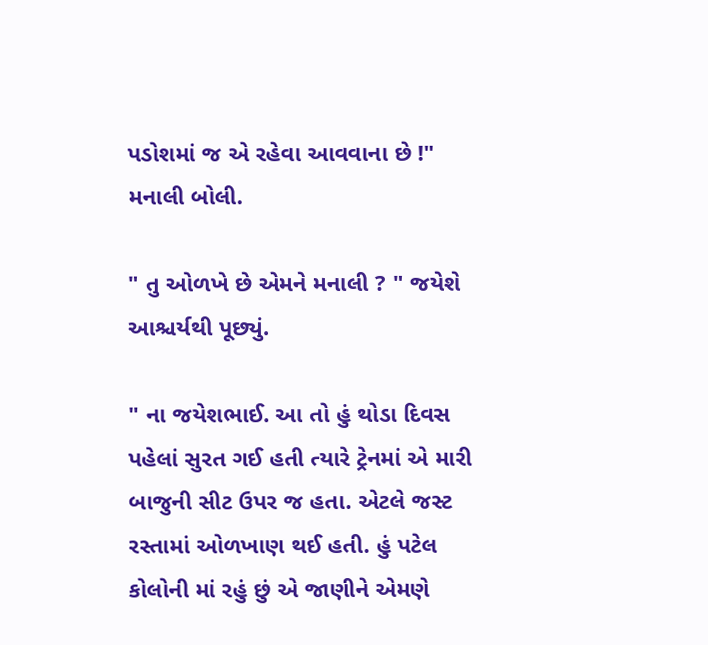પડોશમાં જ એ રહેવા આવવાના છે !" મનાલી બોલી.

" તુ ઓળખે છે એમને મનાલી ? " જયેશે આશ્ચર્યથી પૂછ્યું.

" ના જયેશભાઈ. આ તો હું થોડા દિવસ પહેલાં સુરત ગઈ હતી ત્યારે ટ્રેનમાં એ મારી બાજુની સીટ ઉપર જ હતા. એટલે જસ્ટ રસ્તામાં ઓળખાણ થઈ હતી. હું પટેલ કોલોની માં રહું છું એ જાણીને એમણે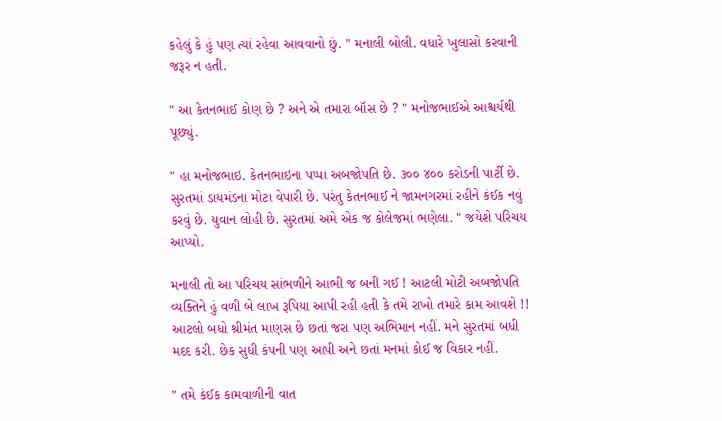કહેલું કે હું પણ ત્યાં રહેવા આવવાનો છું. " મનાલી બોલી. વધારે ખુલાસો કરવાની જરૂર ન હતી.

" આ કેતનભાઈ કોણ છે ? અને એ તમારા બૉસ છે ? " મનોજભાઈએ આશ્ચર્યથી પૂછ્યું.

" હા મનોજભાઇ. કેતનભાઇના પપ્પા અબજોપતિ છે. ૩૦૦ ૪૦૦ કરોડની પાર્ટી છે. સુરતમાં ડાયમંડના મોટા વેપારી છે. પરંતુ કેતનભાઈ ને જામનગરમાં રહીને કંઈક નવું કરવું છે. યુવાન લોહી છે. સુરતમાં અમે એક જ કોલેજમાં ભણેલા. " જયેશે પરિચય આપ્યો.

મનાલી તો આ પરિચય સાંભળીને આભી જ બની ગઈ ! આટલી મોટી અબજોપતિ વ્યક્તિને હું વળી બે લાખ રૂપિયા આપી રહી હતી કે તમે રાખો તમારે કામ આવશે !! આટલો બધો શ્રીમંત માણસ છે છતાં જરા પણ અભિમાન નહીં. મને સુરતમાં બધી મદદ કરી. છેક સુધી કંપની પણ આપી અને છતાં મનમાં કોઈ જ વિકાર નહીં.

" તમે કંઈક કામવાળીની વાત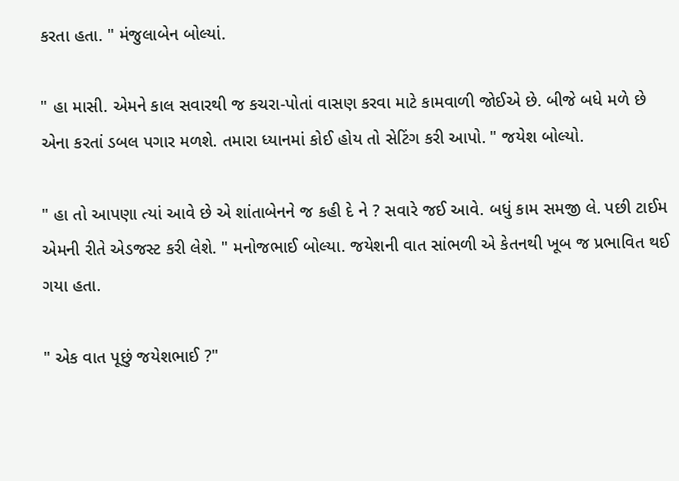કરતા હતા. " મંજુલાબેન બોલ્યાં.

" હા માસી. એમને કાલ સવારથી જ કચરા-પોતાં વાસણ કરવા માટે કામવાળી જોઈએ છે. બીજે બધે મળે છે એના કરતાં ડબલ પગાર મળશે. તમારા ધ્યાનમાં કોઈ હોય તો સેટિંગ કરી આપો. " જયેશ બોલ્યો.

" હા તો આપણા ત્યાં આવે છે એ શાંતાબેનને જ કહી દે ને ? સવારે જઈ આવે. બધું કામ સમજી લે. પછી ટાઈમ એમની રીતે એડજસ્ટ કરી લેશે. " મનોજભાઈ બોલ્યા. જયેશની વાત સાંભળી એ કેતનથી ખૂબ જ પ્રભાવિત થઈ ગયા હતા.

" એક વાત પૂછું જયેશભાઈ ?"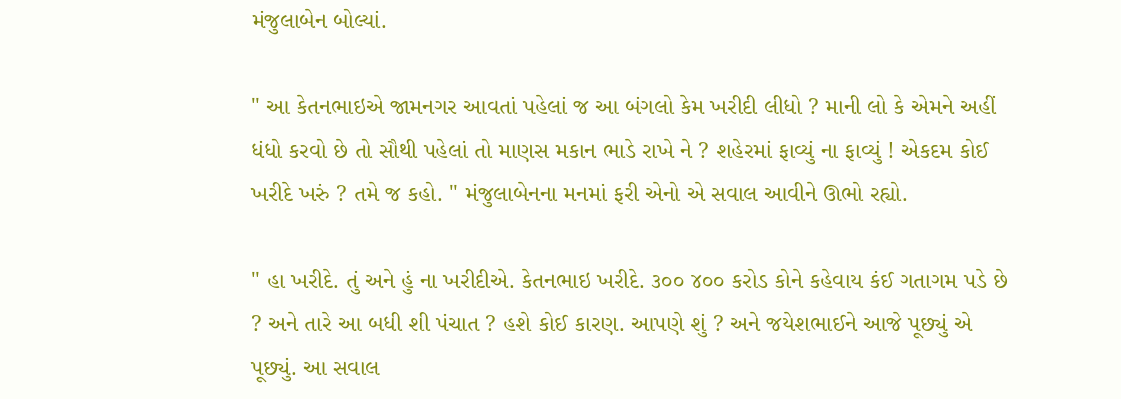મંજુલાબેન બોલ્યાં.

" આ કેતનભાઇએ જામનગર આવતાં પહેલાં જ આ બંગલો કેમ ખરીદી લીધો ? માની લો કે એમને અહીં ધંધો કરવો છે તો સૌથી પહેલાં તો માણસ મકાન ભાડે રાખે ને ? શહેરમાં ફાવ્યું ના ફાવ્યું ! એકદમ કોઈ ખરીદે ખરું ? તમે જ કહો. " મંજુલાબેનના મનમાં ફરી એનો એ સવાલ આવીને ઊભો રહ્યો.

" હા ખરીદે. તું અને હું ના ખરીદીએ. કેતનભાઇ ખરીદે. ૩૦૦ ૪૦૦ કરોડ કોને કહેવાય કંઈ ગતાગમ પડે છે ? અને તારે આ બધી શી પંચાત ? હશે કોઈ કારણ. આપણે શું ? અને જયેશભાઈને આજે પૂછ્યું એ પૂછ્યું. આ સવાલ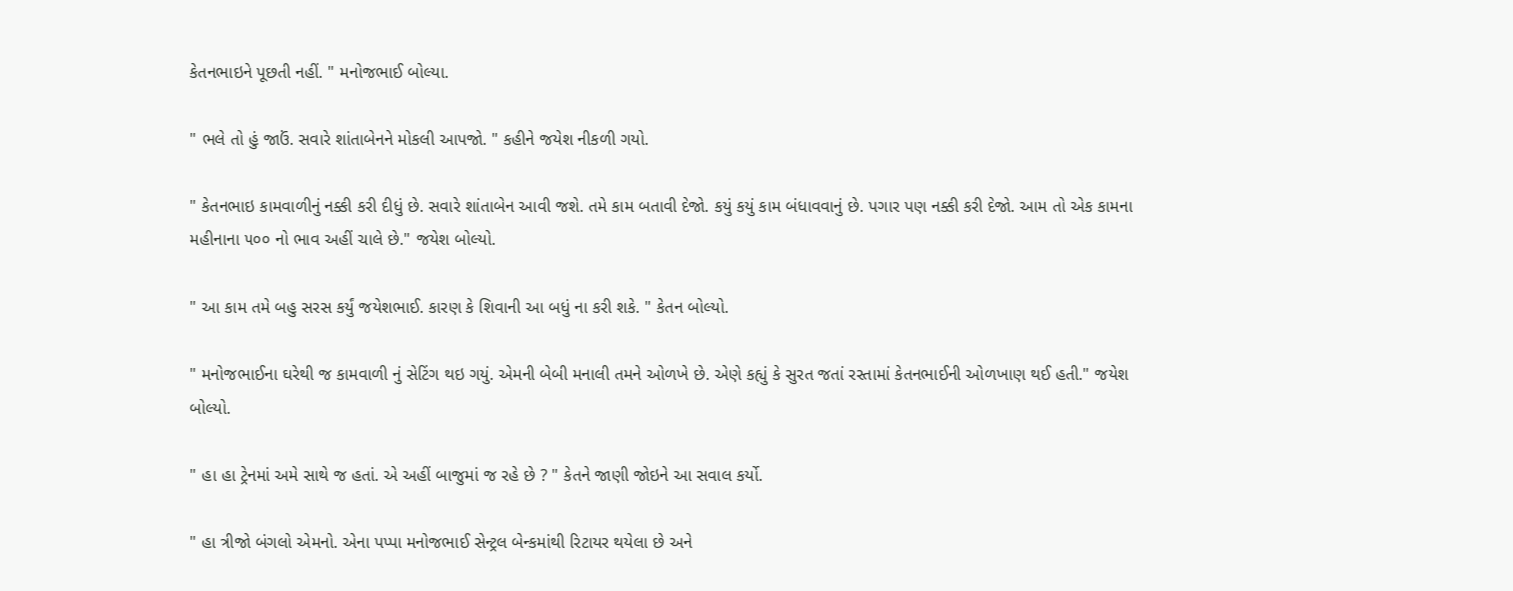કેતનભાઇને પૂછતી નહીં. " મનોજભાઈ બોલ્યા.

" ભલે તો હું જાઉં. સવારે શાંતાબેનને મોકલી આપજો. " કહીને જયેશ નીકળી ગયો.

" કેતનભાઇ કામવાળીનું નક્કી કરી દીધું છે. સવારે શાંતાબેન આવી જશે. તમે કામ બતાવી દેજો. કયું કયું કામ બંધાવવાનું છે. પગાર પણ નક્કી કરી દેજો. આમ તો એક કામના મહીનાના ૫૦૦ નો ભાવ અહીં ચાલે છે." જયેશ બોલ્યો.

" આ કામ તમે બહુ સરસ કર્યું જયેશભાઈ. કારણ કે શિવાની આ બધું ના કરી શકે. " કેતન બોલ્યો.

" મનોજભાઈના ઘરેથી જ કામવાળી નું સેટિંગ થઇ ગયું. એમની બેબી મનાલી તમને ઓળખે છે. એણે કહ્યું કે સુરત જતાં રસ્તામાં કેતનભાઈની ઓળખાણ થઈ હતી." જયેશ બોલ્યો.

" હા હા ટ્રેનમાં અમે સાથે જ હતાં. એ અહીં બાજુમાં જ રહે છે ? " કેતને જાણી જોઇને આ સવાલ કર્યો.

" હા ત્રીજો બંગલો એમનો. એના પપ્પા મનોજભાઈ સેન્ટ્રલ બેન્કમાંથી રિટાયર થયેલા છે અને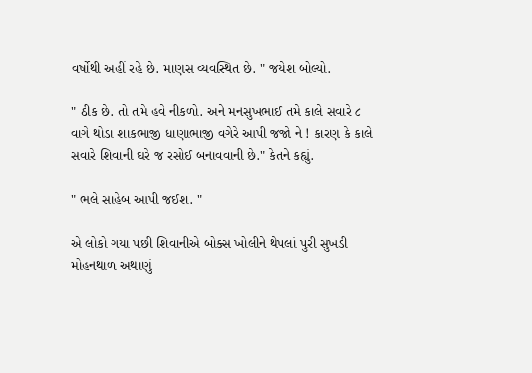વર્ષોથી અહીં રહે છે. માણસ વ્યવસ્થિત છે. " જયેશ બોલ્યો.

" ઠીક છે. તો તમે હવે નીકળો. અને મનસુખભાઈ તમે કાલે સવારે ૮ વાગે થોડા શાકભાજી ધાણાભાજી વગેરે આપી જજો ને ! કારણ કે કાલે સવારે શિવાની ઘરે જ રસોઈ બનાવવાની છે." કેતને કહ્યું.

" ભલે સાહેબ આપી જઈશ. "

એ લોકો ગયા પછી શિવાનીએ બોક્સ ખોલીને થેપલાં પુરી સુખડી મોહનથાળ અથાણું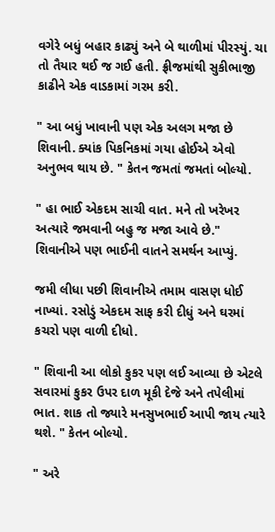વગેરે બધું બહાર કાઢ્યું અને બે થાળીમાં પીરસ્યું. ચા તો તૈયાર થઈ જ ગઈ હતી. ફ્રીજમાંથી સુકીભાજી કાઢીને એક વાડકામાં ગરમ કરી.

" આ બધું ખાવાની પણ એક અલગ મજા છે શિવાની. ક્યાંક પિકનિકમાં ગયા હોઈએ એવો અનુભવ થાય છે. " કેતન જમતાં જમતાં બોલ્યો.

" હા ભાઈ એકદમ સાચી વાત. મને તો ખરેખર અત્યારે જમવાની બહુ જ મજા આવે છે." શિવાનીએ પણ ભાઈની વાતને સમર્થન આપ્યું.

જમી લીધા પછી શિવાનીએ તમામ વાસણ ધોઈ નાખ્યાં. રસોડું એકદમ સાફ કરી દીધું અને ઘરમાં કચરો પણ વાળી દીધો.

" શિવાની આ લોકો કુકર પણ લઈ આવ્યા છે એટલે સવારમાં કુકર ઉપર દાળ મૂકી દેજે અને તપેલીમાં ભાત. શાક તો જ્યારે મનસુખભાઈ આપી જાય ત્યારે થશે. " કેતન બોલ્યો.

" અરે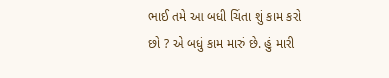ભાઈ તમે આ બધી ચિંતા શું કામ કરો છો ? એ બધું કામ મારું છે. હું મારી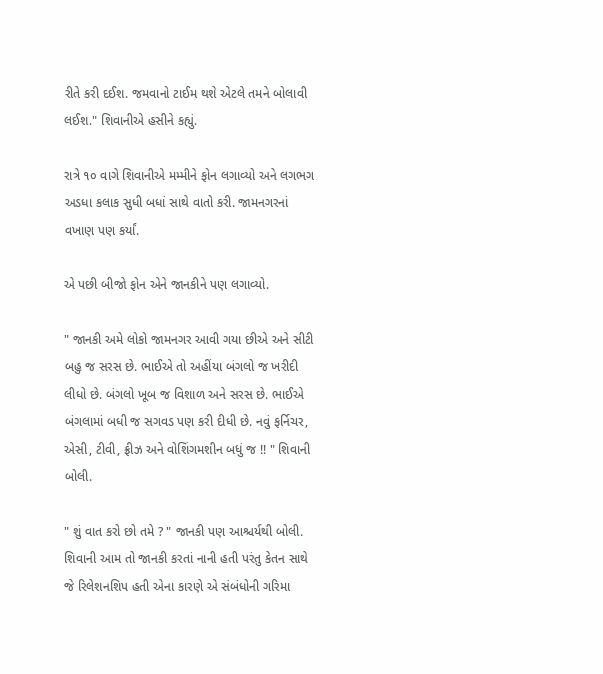રીતે કરી દઈશ. જમવાનો ટાઈમ થશે એટલે તમને બોલાવી લઈશ." શિવાનીએ હસીને કહ્યું.

રાત્રે ૧૦ વાગે શિવાનીએ મમ્મીને ફોન લગાવ્યો અને લગભગ અડધા કલાક સુધી બધાં સાથે વાતો કરી. જામનગરનાં વખાણ પણ કર્યાં.

એ પછી બીજો ફોન એને જાનકીને પણ લગાવ્યો.

" જાનકી અમે લોકો જામનગર આવી ગયા છીએ અને સીટી બહુ જ સરસ છે. ભાઈએ તો અહીંયા બંગલો જ ખરીદી લીધો છે. બંગલો ખૂબ જ વિશાળ અને સરસ છે. ભાઈએ બંગલામાં બધી જ સગવડ પણ કરી દીધી છે. નવું ફર્નિચર, એસી, ટીવી, ફ્રીઝ અને વોશિંગમશીન બધું જ !! " શિવાની બોલી.

" શું વાત કરો છો તમે ? " જાનકી પણ આશ્ચર્યથી બોલી. શિવાની આમ તો જાનકી કરતાં નાની હતી પરંતુ કેતન સાથે જે રિલેશનશિપ હતી એના કારણે એ સંબંધોની ગરિમા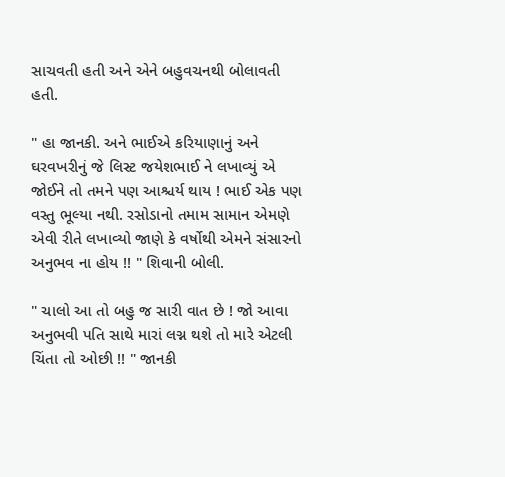સાચવતી હતી અને એને બહુવચનથી બોલાવતી હતી.

" હા જાનકી. અને ભાઈએ કરિયાણાનું અને ઘરવખરીનું જે લિસ્ટ જયેશભાઈ ને લખાવ્યું એ જોઈને તો તમને પણ આશ્ચર્ય થાય ! ભાઈ એક પણ વસ્તુ ભૂલ્યા નથી. રસોડાનો તમામ સામાન એમણે એવી રીતે લખાવ્યો જાણે કે વર્ષોથી એમને સંસારનો અનુભવ ના હોય !! " શિવાની બોલી.

" ચાલો આ તો બહુ જ સારી વાત છે ! જો આવા અનુભવી પતિ સાથે મારાં લગ્ન થશે તો મારે એટલી ચિંતા તો ઓછી !! " જાનકી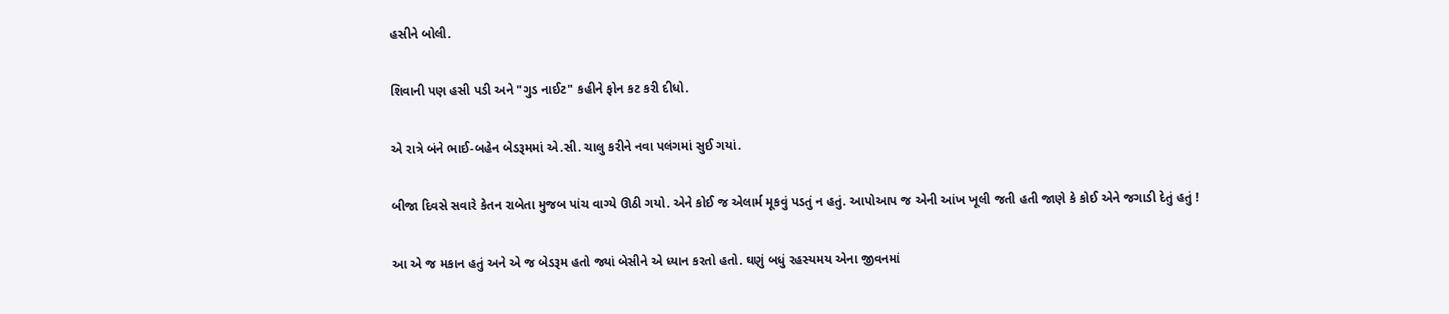હસીને બોલી.

શિવાની પણ હસી પડી અને "ગુડ નાઈટ" કહીને ફોન કટ કરી દીધો.

એ રાત્રે બંને ભાઈ-બહેન બેડરૂમમાં એ.સી. ચાલુ કરીને નવા પલંગમાં સુઈ ગયાં.

બીજા દિવસે સવારે કેતન રાબેતા મુજબ પાંચ વાગ્યે ઊઠી ગયો. એને કોઈ જ એલાર્મ મૂકવું પડતું ન હતું. આપોઆપ જ એની આંખ ખૂલી જતી હતી જાણે કે કોઈ એને જગાડી દેતું હતું !

આ એ જ મકાન હતું અને એ જ બેડરૂમ હતો જ્યાં બેસીને એ ધ્યાન કરતો હતો. ઘણું બધું રહસ્યમય એના જીવનમાં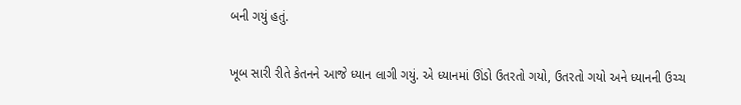બની ગયું હતું.

ખૂબ સારી રીતે કેતનને આજે ધ્યાન લાગી ગયું. એ ધ્યાનમાં ઊંડો ઉતરતો ગયો, ઉતરતો ગયો અને ધ્યાનની ઉચ્ચ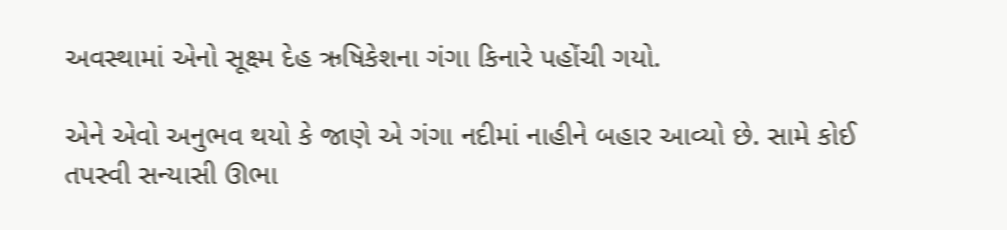અવસ્થામાં એનો સૂક્ષ્મ દેહ ઋષિકેશના ગંગા કિનારે પહોંચી ગયો.

એને એવો અનુભવ થયો કે જાણે એ ગંગા નદીમાં નાહીને બહાર આવ્યો છે. સામે કોઈ તપસ્વી સન્યાસી ઊભા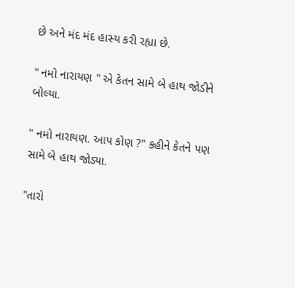છે અને મંદ મંદ હાસ્ય કરી રહ્યા છે.

" નમો નારાયણ " એ કેતન સામે બે હાથ જોડીને બોલ્યા.

" નમો નારાયણ. આપ કોણ ?" કહીને કેતને પણ સામે બે હાથ જોડ્યા.

"તારો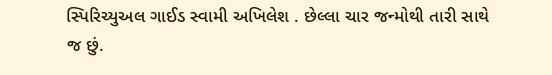સ્પિરિચ્યુઅલ ગાઈડ સ્વામી અખિલેશ . છેલ્લા ચાર જન્મોથી તારી સાથે જ છું.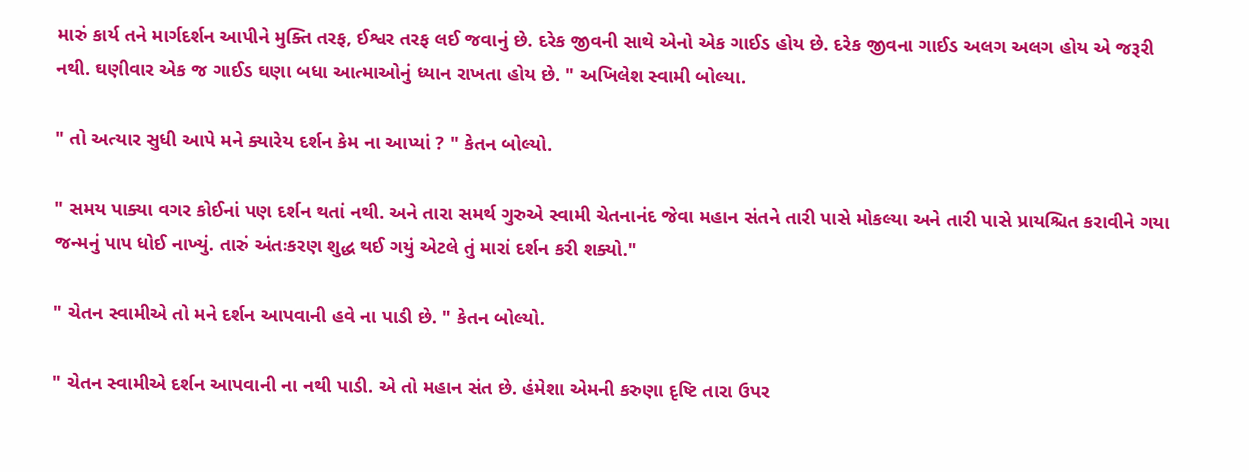મારું કાર્ય તને માર્ગદર્શન આપીને મુક્તિ તરફ, ઈશ્વર તરફ લઈ જવાનું છે. દરેક જીવની સાથે એનો એક ગાઈડ હોય છે. દરેક જીવના ગાઈડ અલગ અલગ હોય એ જરૂરી નથી. ઘણીવાર એક જ ગાઈડ ઘણા બધા આત્માઓનું ધ્યાન રાખતા હોય છે. " અખિલેશ સ્વામી બોલ્યા.

" તો અત્યાર સુધી આપે મને ક્યારેય દર્શન કેમ ના આપ્યાં ? " કેતન બોલ્યો.

" સમય પાક્યા વગર કોઈનાં પણ દર્શન થતાં નથી. અને તારા સમર્થ ગુરુએ સ્વામી ચેતનાનંદ જેવા મહાન સંતને તારી પાસે મોકલ્યા અને તારી પાસે પ્રાયશ્ચિત કરાવીને ગયા જન્મનું પાપ ધોઈ નાખ્યું. તારું અંતઃકરણ શુદ્ધ થઈ ગયું એટલે તું મારાં દર્શન કરી શક્યો."

" ચેતન સ્વામીએ તો મને દર્શન આપવાની હવે ના પાડી છે. " કેતન બોલ્યો.

" ચેતન સ્વામીએ દર્શન આપવાની ના નથી પાડી. એ તો મહાન સંત છે. હંમેશા એમની કરુણા દૃષ્ટિ તારા ઉપર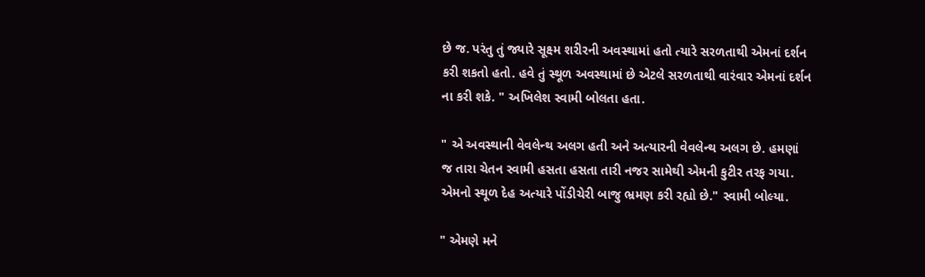છે જ. પરંતુ તું જ્યારે સૂક્ષ્મ શરીરની અવસ્થામાં હતો ત્યારે સરળતાથી એમનાં દર્શન કરી શકતો હતો. હવે તું સ્થૂળ અવસ્થામાં છે એટલે સરળતાથી વારંવાર એમનાં દર્શન ના કરી શકે. " અખિલેશ સ્વામી બોલતા હતા.

" એ અવસ્થાની વેવલેન્થ અલગ હતી અને અત્યારની વેવલેન્થ અલગ છે. હમણાં જ તારા ચેતન સ્વામી હસતા હસતા તારી નજર સામેથી એમની કુટીર તરફ ગયા. એમનો સ્થૂળ દેહ અત્યારે પોંડીચેરી બાજુ ભ્રમણ કરી રહ્યો છે." સ્વામી બોલ્યા.

" એમણે મને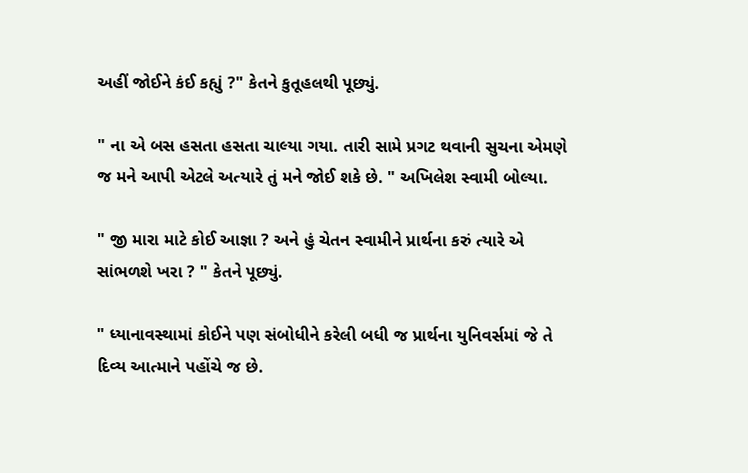અહીં જોઈને કંઈ કહ્યું ?" કેતને કુતૂહલથી પૂછ્યું.

" ના એ બસ હસતા હસતા ચાલ્યા ગયા. તારી સામે પ્રગટ થવાની સુચના એમણે જ મને આપી એટલે અત્યારે તું મને જોઈ શકે છે. " અખિલેશ સ્વામી બોલ્યા.

" જી મારા માટે કોઈ આજ્ઞા ? અને હું ચેતન સ્વામીને પ્રાર્થના કરું ત્યારે એ સાંભળશે ખરા ? " કેતને પૂછ્યું.

" ધ્યાનાવસ્થામાં કોઈને પણ સંબોધીને કરેલી બધી જ પ્રાર્થના યુનિવર્સમાં જે તે દિવ્ય આત્માને પહોંચે જ છે.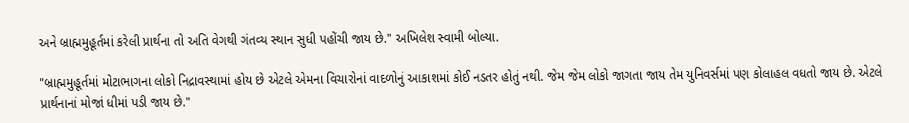અને બ્રાહ્મમુહૂર્તમાં કરેલી પ્રાર્થના તો અતિ વેગથી ગંતવ્ય સ્થાન સુધી પહોંચી જાય છે." અખિલેશ સ્વામી બોલ્યા.

"બ્રાહ્મમુહૂર્તમાં મોટાભાગના લોકો નિદ્રાવસ્થામાં હોય છે એટલે એમના વિચારોનાં વાદળોનું આકાશમાં કોઈ નડતર હોતું નથી. જેમ જેમ લોકો જાગતા જાય તેમ યુનિવર્સમાં પણ કોલાહલ વધતો જાય છે. એટલે પ્રાર્થનાનાં મોજાં ધીમાં પડી જાય છે."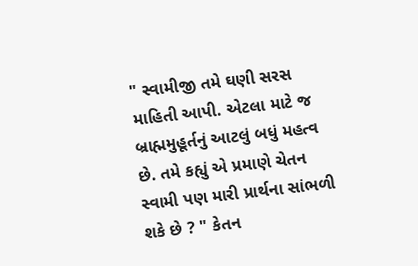" સ્વામીજી તમે ઘણી સરસ માહિતી આપી. એટલા માટે જ બ્રાહ્મમુહૂર્તનું આટલું બધું મહત્વ છે. તમે કહ્યું એ પ્રમાણે ચેતન સ્વામી પણ મારી પ્રાર્થના સાંભળી શકે છે ? " કેતન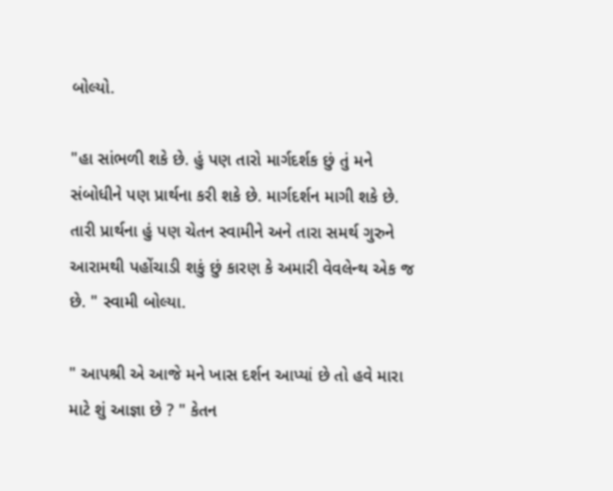બોલ્યો.

"હા સાંભળી શકે છે. હું પણ તારો માર્ગદર્શક છું તું મને સંબોધીને પણ પ્રાર્થના કરી શકે છે. માર્ગદર્શન માગી શકે છે. તારી પ્રાર્થના હું પણ ચેતન સ્વામીને અને તારા સમર્થ ગુરુને આરામથી પહોંચાડી શકું છું કારણ કે અમારી વેવલેન્થ એક જ છે. " સ્વામી બોલ્યા.

" આપશ્રી એ આજે મને ખાસ દર્શન આપ્યાં છે તો હવે મારા માટે શું આજ્ઞા છે ? " કેતન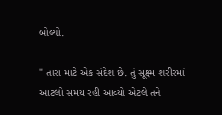બોલ્યો.

" તારા માટે એક સંદેશ છે. તું સૂક્ષ્મ શરીરમાં આટલો સમય રહી આવ્યો એટલે તને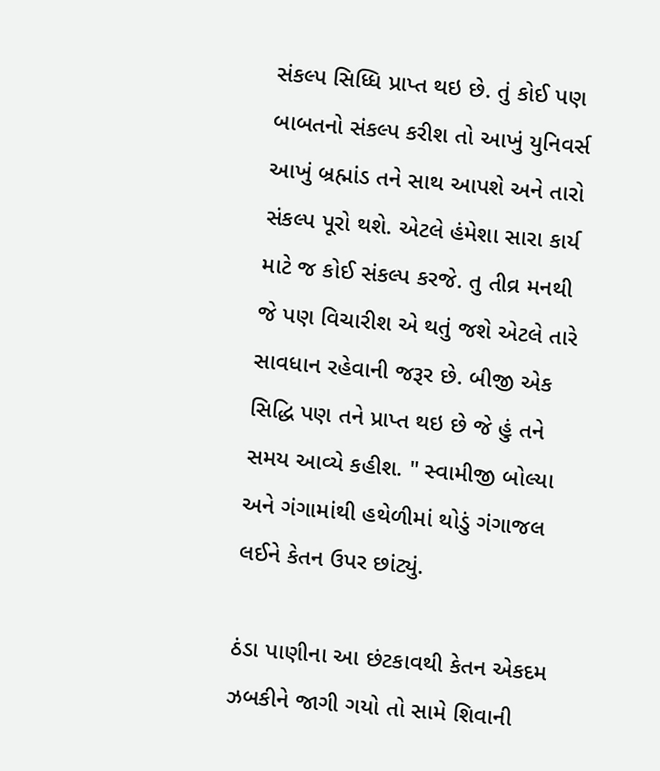સંકલ્પ સિધ્ધિ પ્રાપ્ત થઇ છે. તું કોઈ પણ બાબતનો સંકલ્પ કરીશ તો આખું યુનિવર્સ આખું બ્રહ્માંડ તને સાથ આપશે અને તારો સંકલ્પ પૂરો થશે. એટલે હંમેશા સારા કાર્ય માટે જ કોઈ સંકલ્પ કરજે. તુ તીવ્ર મનથી જે પણ વિચારીશ એ થતું જશે એટલે તારે સાવધાન રહેવાની જરૂર છે. બીજી એક સિદ્ધિ પણ તને પ્રાપ્ત થઇ છે જે હું તને સમય આવ્યે કહીશ. " સ્વામીજી બોલ્યા અને ગંગામાંથી હથેળીમાં થોડું ગંગાજલ લઈને કેતન ઉપર છાંટ્યું.

ઠંડા પાણીના આ છંટકાવથી કેતન એકદમ ઝબકીને જાગી ગયો તો સામે શિવાની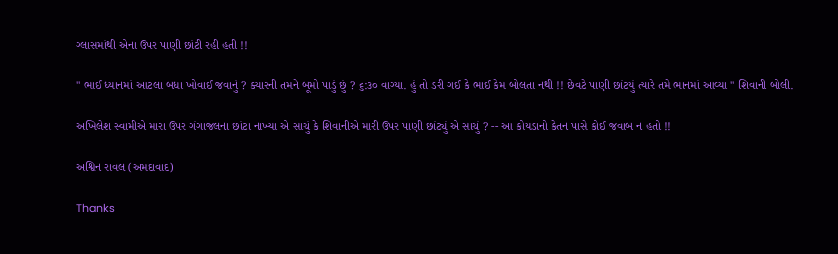ગ્લાસમાંથી એના ઉપર પાણી છાંટી રહી હતી !!

" ભાઈ ધ્યાનમાં આટલા બધા ખોવાઈ જવાનું ? ક્યારની તમને બૂમો પાડું છું ? ૬:૩૦ વાગ્યા. હું તો ડરી ગઈ કે ભાઈ કેમ બોલતા નથી !! છેવટે પાણી છાંટયું ત્યારે તમે ભાનમાં આવ્યા " શિવાની બોલી.

અખિલેશ સ્વામીએ મારા ઉપર ગંગાજલના છાંટા નાખ્યા એ સાચું કે શિવાનીએ મારી ઉપર પાણી છાંટ્યું એ સાચું ? -- આ કોયડાનો કેતન પાસે કોઈ જવાબ ન હતો !!

અશ્વિન રાવલ (અમદાવાદ)

Thanks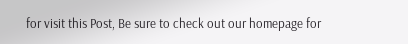for visit this Post, Be sure to check out our homepage for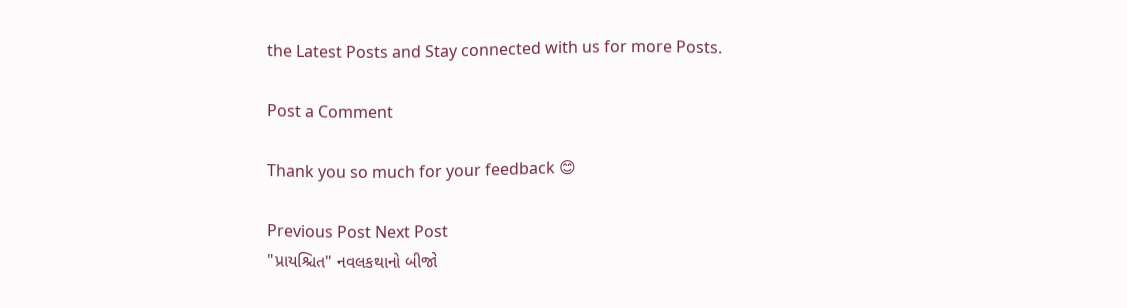the Latest Posts and Stay connected with us for more Posts.

Post a Comment

Thank you so much for your feedback 😊

Previous Post Next Post
"પ્રાયશ્ચિત" નવલકથાનો બીજો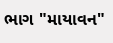ભાગ "માયાવન"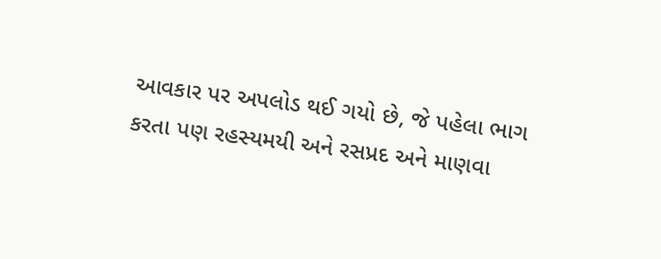આવકાર પર અપલોડ થઈ ગયો છે, જે પહેલા ભાગ કરતા પણ રહસ્યમયી અને રસપ્રદ અને માણવા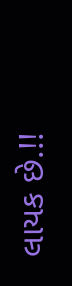લાયક છે.!!